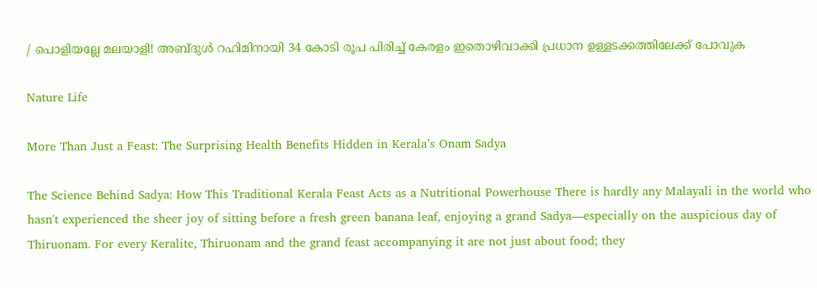/ പൊളിയല്ലേ മലയാളി! അബ്ദുൾ റഹിമിനായി 34 കോടി രൂപ പിരിച്ച് കേരളം ഇതൊഴിവാക്കി പ്രധാന ഉള്ളടക്കത്തിലേക്ക് പോവുക

Nature Life

More Than Just a Feast: The Surprising Health Benefits Hidden in Kerala’s Onam Sadya

The Science Behind Sadya: How This Traditional Kerala Feast Acts as a Nutritional Powerhouse There is hardly any Malayali in the world who hasn't experienced the sheer joy of sitting before a fresh green banana leaf, enjoying a grand Sadya—especially on the auspicious day of Thiruonam. For every Keralite, Thiruonam and the grand feast accompanying it are not just about food; they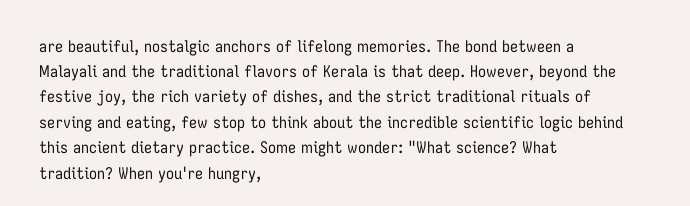are beautiful, nostalgic anchors of lifelong memories. The bond between a Malayali and the traditional flavors of Kerala is that deep. However, beyond the festive joy, the rich variety of dishes, and the strict traditional rituals of serving and eating, few stop to think about the incredible scientific logic behind this ancient dietary practice. Some might wonder: "What science? What tradition? When you're hungry,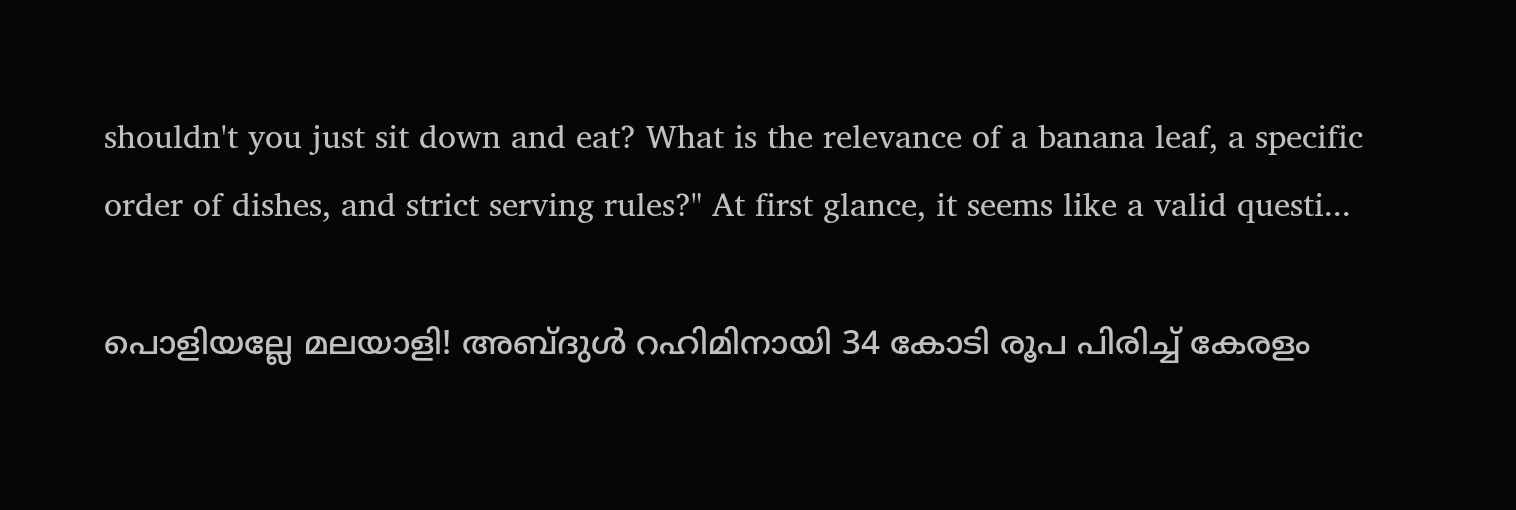shouldn't you just sit down and eat? What is the relevance of a banana leaf, a specific order of dishes, and strict serving rules?" At first glance, it seems like a valid questi...

പൊളിയല്ലേ മലയാളി! അബ്ദുൾ റഹിമിനായി 34 കോടി രൂപ പിരിച്ച് കേരളം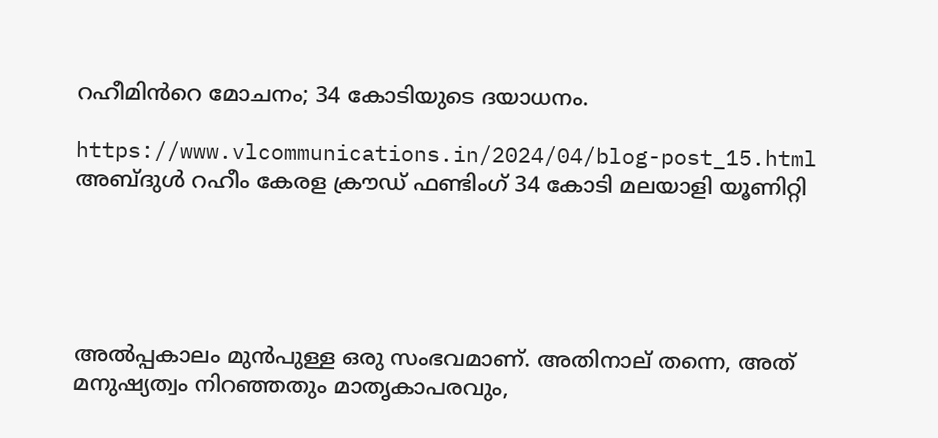റഹീമിൻറെ മോചനം; 34 കോടിയുടെ ദയാധനം.

https://www.vlcommunications.in/2024/04/blog-post_15.html
അബ്ദുൾ റഹീം കേരള ക്രൗഡ് ഫണ്ടിംഗ് 34 കോടി മലയാളി യൂണിറ്റി





അൽപ്പകാലം മുൻപുള്ള ഒരു സംഭവമാണ്. അതിനാല് തന്നെ, അത് മനുഷ്യത്വം നിറഞ്ഞതും മാതൃകാപരവും,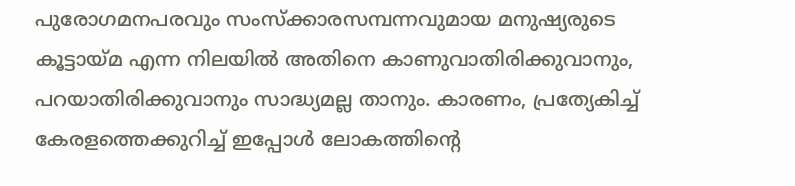പുരോഗമനപരവും സംസ്ക്കാരസമ്പന്നവുമായ മനുഷ്യരുടെ കൂട്ടായ്മ എന്ന നിലയിൽ അതിനെ കാണുവാതിരിക്കുവാനും, പറയാതിരിക്കുവാനും സാദ്ധ്യമല്ല താനും. കാരണം, പ്രത്യേകിച്ച് കേരളത്തെക്കുറിച്ച് ഇപ്പോൾ ലോകത്തിൻ്റെ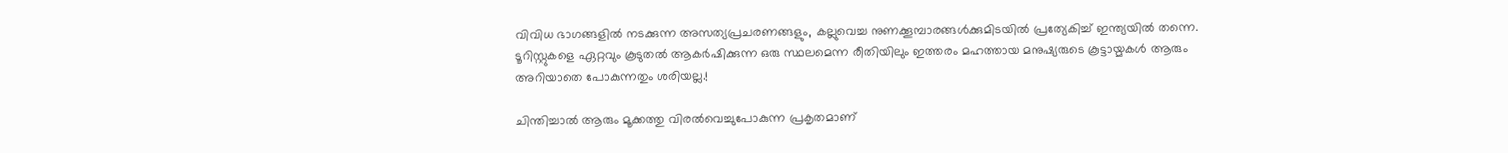വിവിധ ഭാഗങ്ങളിൽ നടക്കുന്ന അസത്യപ്രചരണങ്ങളും, കല്ലുവെച്ച നുണക്കൂമ്പാരങ്ങൾക്കുമിടയിൽ പ്രത്യേകിച്ച് ഇന്ത്യയിൽ തന്നെ. ടൂറിസ്റ്റുകളെ ഏറ്റവും കൂടുതൽ ആകർഷിക്കുന്ന ഒരു സ്ഥലമെന്ന രീതിയിലും ഇത്തരം മഹത്തായ മനുഷ്യരുടെ കൂട്ടായ്മകൾ ആരും അറിയാതെ പോകുന്നതും ശരിയല്ല.!

ചിന്തിച്ചാൽ ആരും മൂക്കത്തു വിരൽവെച്ചുപോകുന്ന പ്രകൃതമാണ്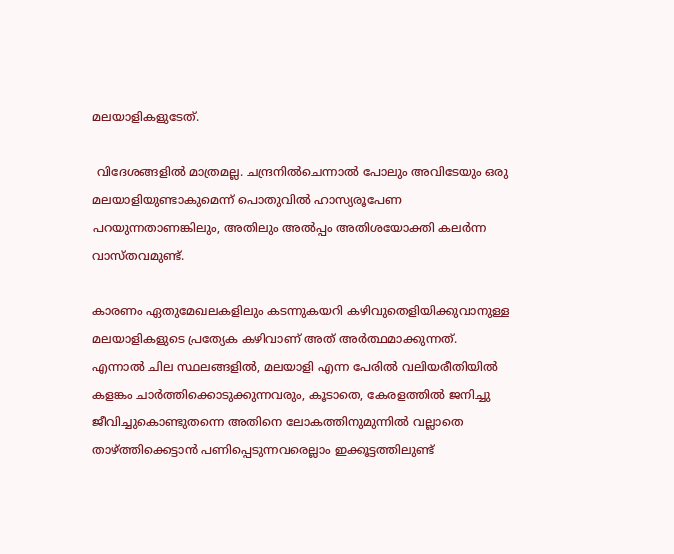മലയാളികളുടേത്.

 വിദേശങ്ങളിൽ മാത്രമല്ല. ചന്ദ്രനിൽചെന്നാൽ പോലും അവിടേയും ഒരു മലയാളിയുണ്ടാകുമെന്ന് പൊതുവിൽ ഹാസ്യരൂപേണ പറയുന്നതാണങ്കിലും, അതിലും അൽപ്പം അതിശയോക്തി കലർന്ന വാസ്‌തവമുണ്ട്.

കാരണം ഏതുമേഖലകളിലും കടന്നുകയറി കഴിവുതെളിയിക്കുവാനുള്ള മലയാളികളുടെ പ്രത്യേക കഴിവാണ് അത് അർത്ഥമാക്കുന്നത്. എന്നാൽ ചില സ്ഥലങ്ങളിൽ, മലയാളി എന്ന പേരിൽ വലിയരീതിയിൽ കളങ്കം ചാർത്തിക്കൊടുക്കുന്നവരും, കൂടാതെ, കേരളത്തിൽ ജനിച്ചു ജീവിച്ചുകൊണ്ടുതന്നെ അതിനെ ലോകത്തിനുമുന്നിൽ വല്ലാതെ താഴ്ത്തിക്കെട്ടാൻ പണിപ്പെടുന്നവരെല്ലാം ഇക്കൂട്ടത്തിലുണ്ട്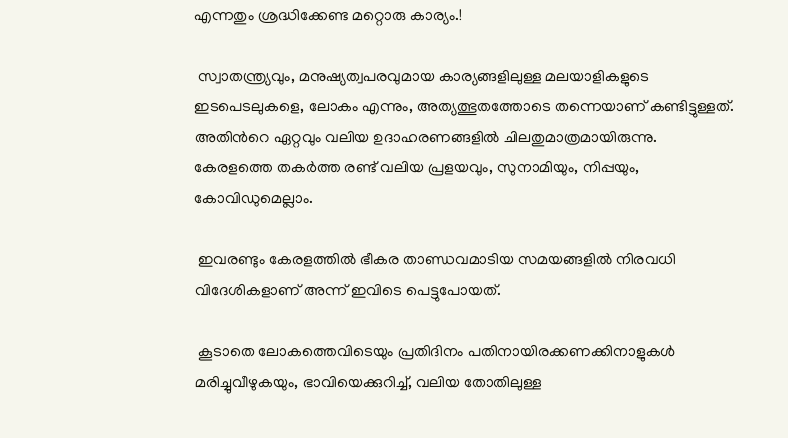എന്നതും ശ്രദ്ധിക്കേണ്ട മറ്റൊരു കാര്യം.!

 സ്വാതന്ത്ര്യവും, മനുഷ്യത്വപരവുമായ കാര്യങ്ങളിലുള്ള മലയാളികളുടെ ഇടപെടലുകളെ, ലോകം എന്നും, അത്യത്ഭുതത്തോടെ തന്നെയാണ് കണ്ടിട്ടുള്ളത്. അതിൻറെ ഏറ്റവും വലിയ ഉദാഹരണങ്ങളിൽ ചിലതുമാത്രമായിരുന്നു. കേരളത്തെ തകർത്ത രണ്ട് വലിയ പ്രളയവും, സുനാമിയും, നിപ്പയും, കോവിഡുമെല്ലാം.

 ഇവരണ്ടും കേരളത്തിൽ ഭീകര താണ്ഡവമാടിയ സമയങ്ങളിൽ നിരവധി വിദേശികളാണ് അന്ന് ഇവിടെ പെട്ടുപോയത്.

 കൂടാതെ ലോകത്തെവിടെയും പ്രതിദിനം പതിനായിരക്കണക്കിനാളുകൾ മരിച്ചുവീഴുകയും, ഭാവിയെക്കുറിച്ച്, വലിയ തോതിലുള്ള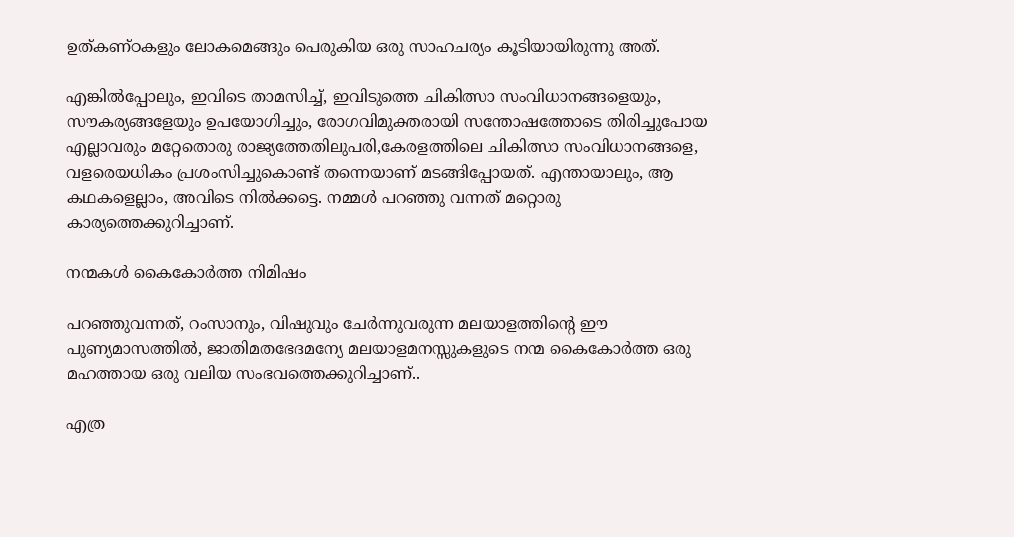ഉത്കണ്ഠകളും ലോകമെങ്ങും പെരുകിയ ഒരു സാഹചര്യം കൂടിയായിരുന്നു അത്.

എങ്കിൽപ്പോലും, ഇവിടെ താമസിച്ച്, ഇവിടുത്തെ ചികിത്സാ സംവിധാനങ്ങളെയും, സൗകര്യങ്ങളേയും ഉപയോഗിച്ചും, രോഗവിമുക്തരായി സന്തോഷത്തോടെ തിരിച്ചുപോയ എല്ലാവരും മറ്റേതൊരു രാജ്യത്തേതിലുപരി,കേരളത്തിലെ ചികിത്സാ സംവിധാനങ്ങളെ, വളരെയധികം പ്രശംസിച്ചുകൊണ്ട് തന്നെയാണ് മടങ്ങിപ്പോയത്. എന്തായാലും, ആ കഥകളെല്ലാം, അവിടെ നിൽക്കട്ടെ. നമ്മൾ പറഞ്ഞു വന്നത് മറ്റൊരു കാര്യത്തെക്കുറിച്ചാണ്.

നന്മകൾ കൈകോർത്ത നിമിഷം

പറഞ്ഞുവന്നത്, റംസാനും, വിഷുവും ചേർന്നുവരുന്ന മലയാളത്തിൻ്റെ ഈ പുണ്യമാസത്തിൽ, ജാതിമതഭേദമന്യേ മലയാളമനസ്സുകളുടെ നന്മ കൈകോർത്ത ഒരു മഹത്തായ ഒരു വലിയ സംഭവത്തെക്കുറിച്ചാണ്..

എത്ര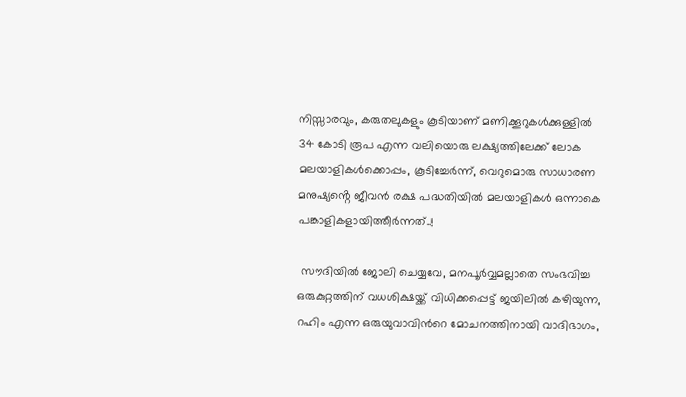നിസ്സാരവും, കരുതലുകളും കൂടിയാണ് മണിക്കൂറുകൾക്കുള്ളിൽ 34 കോടി രൂപ എന്ന വലിയൊരു ലക്ഷ്യത്തിലേക്ക് ലോക മലയാളികൾക്കൊപ്പം, കൂടിച്ചേർന്ന്, വെറുമൊരു സാധാരണ മനുഷ്യൻ്റെ ജീവൻ രക്ഷ പദ്ധതിയിൽ മലയാളികൾ ഒന്നാകെ പങ്കാളികളായിത്തീർന്നത്..!

 സൗദിയിൽ ജോലി ചെയ്യവേ, മനപൂർവ്വമല്ലാതെ സംഭവിച്ച ഒരുകുറ്റത്തിന് വധശിക്ഷയ്ക്ക് വിധിക്കപ്പെട്ട് ജയിലിൽ കഴിയുന്ന, റഹിം എന്ന ഒരുയുവാവിൻറെ മോചനത്തിനായി വാദിഭാഗം,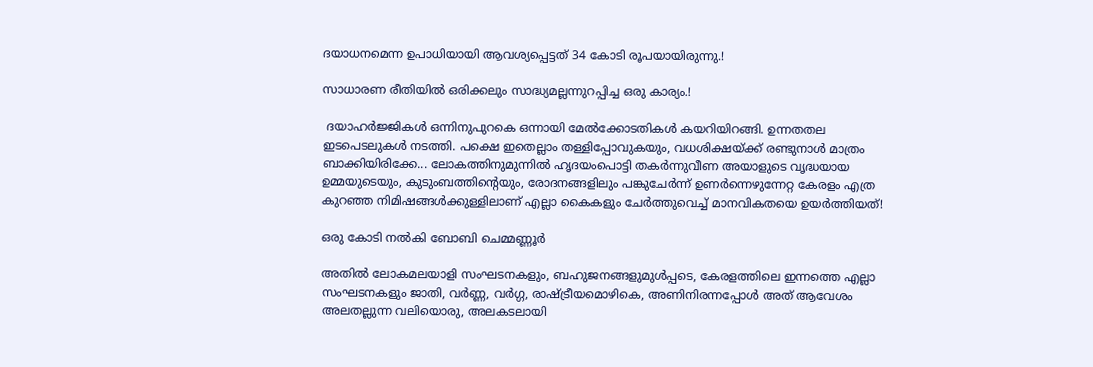ദയാധനമെന്ന ഉപാധിയായി ആവശ്യപ്പെട്ടത് 34 കോടി രൂപയായിരുന്നു.!

സാധാരണ രീതിയിൽ ഒരിക്കലും സാദ്ധ്യമല്ലന്നുറപ്പിച്ച ഒരു കാര്യം.!

 ദയാഹർജ്ജികൾ ഒന്നിനുപുറകെ ഒന്നായി മേൽക്കോടതികൾ കയറിയിറങ്ങി. ഉന്നതതല ഇടപെടലുകൾ നടത്തി. പക്ഷെ ഇതെല്ലാം തള്ളിപ്പോവുകയും, വധശിക്ഷയ്ക്ക് രണ്ടുനാൾ മാത്രം ബാക്കിയിരിക്കേ... ലോകത്തിനുമുന്നിൽ ഹൃദയംപൊട്ടി തകർന്നുവീണ അയാളുടെ വൃദ്ധയായ ഉമ്മയുടെയും, കുടുംബത്തിൻ്റെയും, രോദനങ്ങളിലും പങ്കുചേർന്ന് ഉണർന്നെഴുന്നേറ്റ കേരളം എത്ര കുറഞ്ഞ നിമിഷങ്ങൾക്കുള്ളിലാണ് എല്ലാ കൈകളും ചേർത്തുവെച്ച് മാനവികതയെ ഉയർത്തിയത്!

ഒരു കോടി നൽകി ബോബി ചെമ്മണ്ണൂർ

അതിൽ ലോകമലയാളി സംഘടനകളും, ബഹുജനങ്ങളുമുൾപ്പടെ, കേരളത്തിലെ ഇന്നത്തെ എല്ലാ സംഘടനകളും ജാതി, വർണ്ണ, വർഗ്ഗ, രാഷ്ട്രീയമൊഴികെ, അണിനിരന്നപ്പോൾ അത് ആവേശം അലതല്ലുന്ന വലിയൊരു, അലകടലായി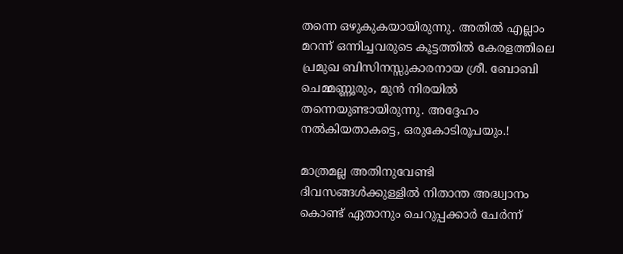തന്നെ ഒഴുകുകയായിരുന്നു. അതിൽ എല്ലാം മറന്ന് ഒന്നിച്ചവരുടെ കൂട്ടത്തിൽ കേരളത്തിലെ പ്രമുഖ ബിസിനസ്സുകാരനായ ശ്രീ. ബോബി ചെമ്മണ്ണൂരും, മുൻ നിരയിൽ തന്നെയുണ്ടായിരുന്നു. അദ്ദേഹം നൽകിയതാകട്ടെ, ഒരുകോടിരൂപയും.!

മാത്രമല്ല അതിനുവേണ്ടി ദിവസങ്ങൾക്കുള്ളിൽ നിതാന്ത അദ്ധ്വാനം കൊണ്ട് ഏതാനും ചെറുപ്പക്കാർ ചേർന്ന്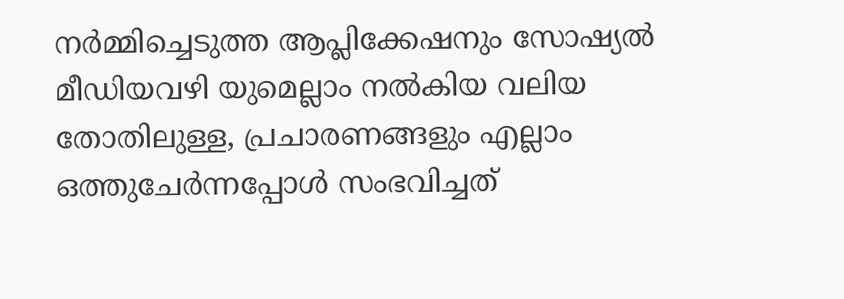നർമ്മിച്ചെടുത്ത ആപ്ലിക്കേഷനും സോഷ്യൽ മീഡിയവഴി യുമെല്ലാം നൽകിയ വലിയ തോതിലുള്ള, പ്രചാരണങ്ങളും എല്ലാം ഒത്തുചേർന്നപ്പോൾ സംഭവിച്ചത്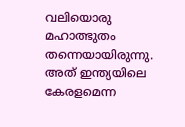വലിയൊരു മഹാത്ഭുതം തന്നെയായിരുന്നു. അത് ഇന്ത്യയിലെ കേരളമെന്ന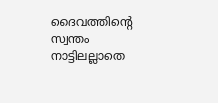ദൈവത്തിൻ്റെ സ്വന്തം നാട്ടിലല്ലാതെ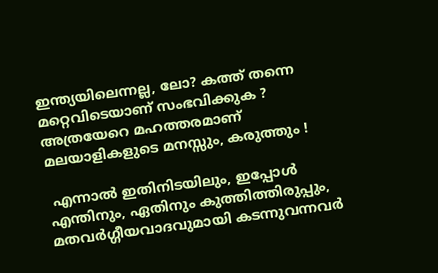ഇന്ത്യയിലെന്നല്ല, ലോ? കത്ത് തന്നെ മറ്റെവിടെയാണ് സംഭവിക്കുക ? അത്രയേറെ മഹത്തരമാണ് മലയാളികളുടെ മനസ്സും, കരുത്തും !

 എന്നാൽ ഇതിനിടയിലും, ഇപ്പോൾ എന്തിനും, ഏതിനും കുത്തിത്തിരുപ്പും, മതവർഗ്ഗീയവാദവുമായി കടന്നുവന്നവർ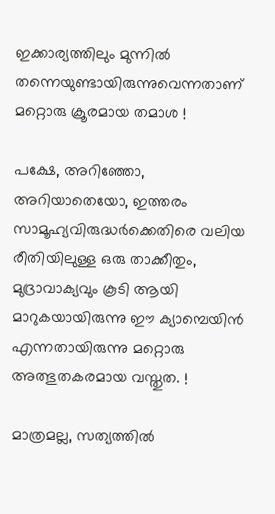ഇക്കാര്യത്തിലും മുന്നിൽ തന്നെയുണ്ടായിരുന്നുവെന്നതാണ് മറ്റൊരു ക്രൂരമായ തമാശ !

പക്ഷേ, അറിഞ്ഞോ, അറിയാതെയോ, ഇത്തരം സാമൂഹ്യവിരുദ്ധർക്കെതിരെ വലിയ രീതിയിലുള്ള ഒരു താക്കീതും, മുദ്രാവാക്യവും കൂടി ആയി മാറുകയായിരുന്നു ഈ ക്യാമ്പെയിൻ എന്നതായിരുന്നു മറ്റൊരു അത്ഭുതകരമായ വസ്തുത. !

മാത്രമല്ല, സത്യത്തിൽ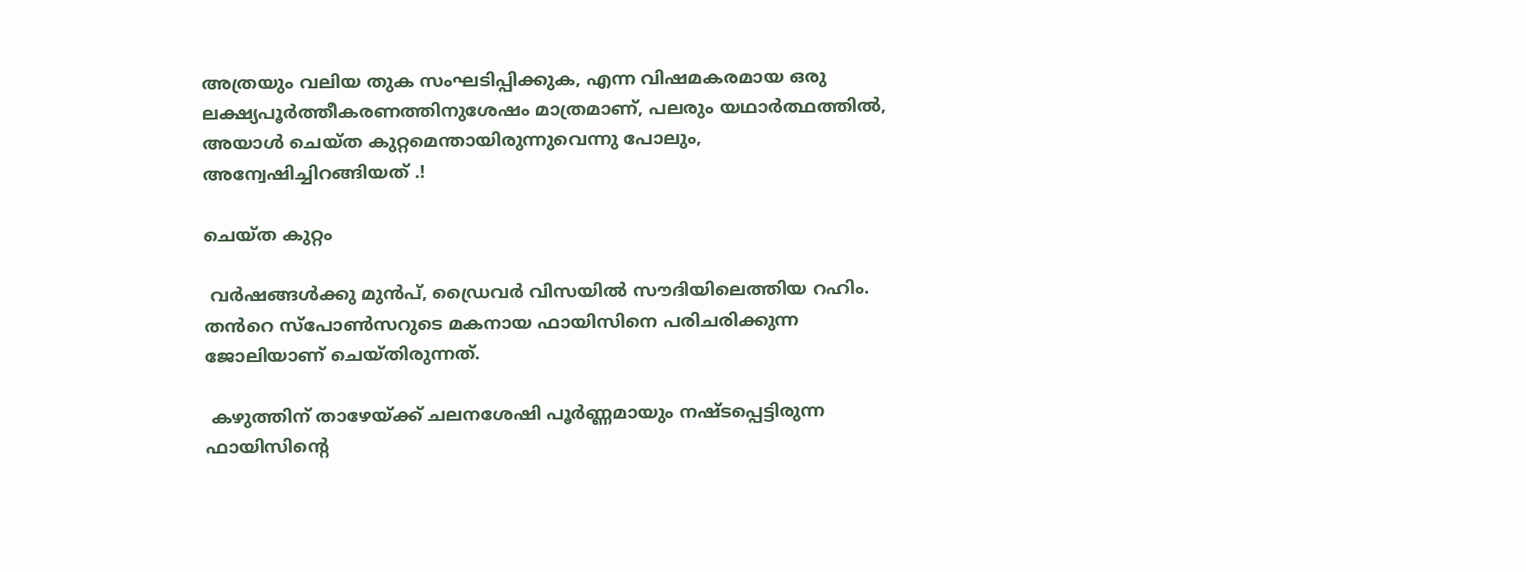അത്രയും വലിയ തുക സംഘടിപ്പിക്കുക, എന്ന വിഷമകരമായ ഒരു ലക്ഷ്യപൂർത്തീകരണത്തിനുശേഷം മാത്രമാണ്, പലരും യഥാർത്ഥത്തിൽ, അയാൾ ചെയ്ത കുറ്റമെന്തായിരുന്നുവെന്നു പോലും, അന്വേഷിച്ചിറങ്ങിയത് .!

ചെയ്ത കുറ്റം

 വർഷങ്ങൾക്കു മുൻപ്, ഡ്രൈവർ വിസയിൽ സൗദിയിലെത്തിയ റഹിം. തൻറെ സ്പോൺസറുടെ മകനായ ഫായിസിനെ പരിചരിക്കുന്ന ജോലിയാണ് ചെയ്തിരുന്നത്.

 കഴുത്തിന് താഴേയ്ക്ക് ചലനശേഷി പൂർണ്ണമായും നഷ്‌ടപ്പെട്ടിരുന്ന ഫായിസിൻ്റെ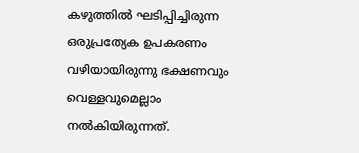കഴുത്തിൽ ഘടിപ്പിച്ചിരുന്ന ഒരുപ്രത്യേക ഉപകരണം വഴിയായിരുന്നു ഭക്ഷണവും വെള്ളവുമെല്ലാം നൽകിയിരുന്നത്.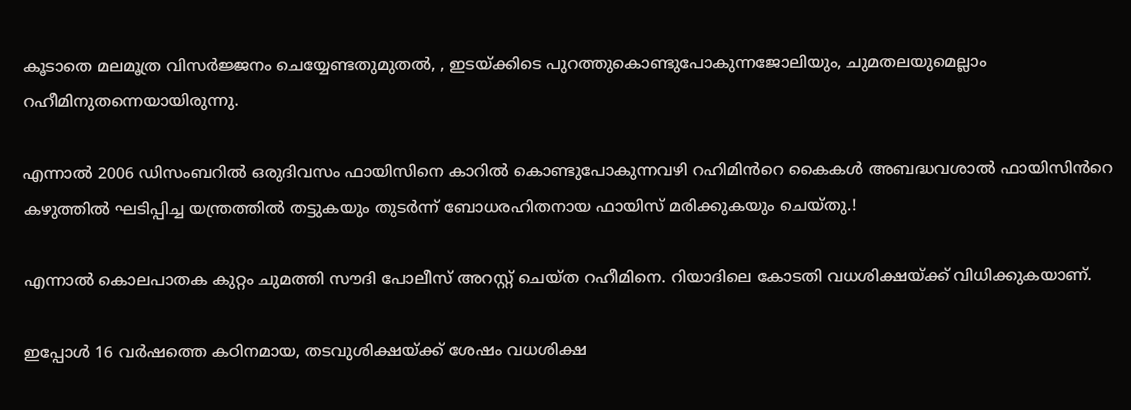കൂടാതെ മലമൂത്ര വിസർജ്ജനം ചെയ്യേണ്ടതുമുതൽ, , ഇടയ്ക്കിടെ പുറത്തുകൊണ്ടുപോകുന്നജോലിയും, ചുമതലയുമെല്ലാം റഹീമിനുതന്നെയായിരുന്നു.

എന്നാൽ 2006 ഡിസംബറിൽ ഒരുദിവസം ഫായിസിനെ കാറിൽ കൊണ്ടുപോകുന്നവഴി റഹിമിൻറെ കൈകൾ അബദ്ധവശാൽ ഫായിസിൻറെ കഴുത്തിൽ ഘടിപ്പിച്ച യന്ത്രത്തിൽ തട്ടുകയും തുടർന്ന് ബോധരഹിതനായ ഫായിസ് മരിക്കുകയും ചെയ്തു.!

എന്നാൽ കൊലപാതക കുറ്റം ചുമത്തി സൗദി പോലീസ് അറസ്റ്റ് ചെയ്ത റഹീമിനെ. റിയാദിലെ കോടതി വധശിക്ഷയ്ക്ക് വിധിക്കുകയാണ്.

ഇപ്പോൾ 16 വർഷത്തെ കഠിനമായ, തടവുശിക്ഷയ്ക്ക് ശേഷം വധശിക്ഷ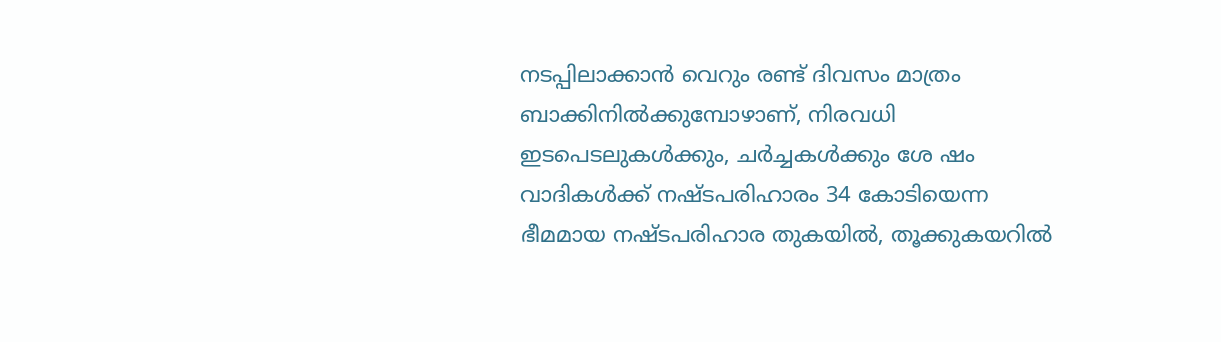നടപ്പിലാക്കാൻ വെറും രണ്ട് ദിവസം മാത്രം ബാക്കിനിൽക്കുമ്പോഴാണ്, നിരവധി ഇടപെടലുകൾക്കും, ചർച്ചകൾക്കും ശേ ഷം വാദികൾക്ക് നഷ്ടപരിഹാരം 34 കോടിയെന്ന ഭീമമായ നഷ്ടപരിഹാര തുകയിൽ, തൂക്കുകയറിൽ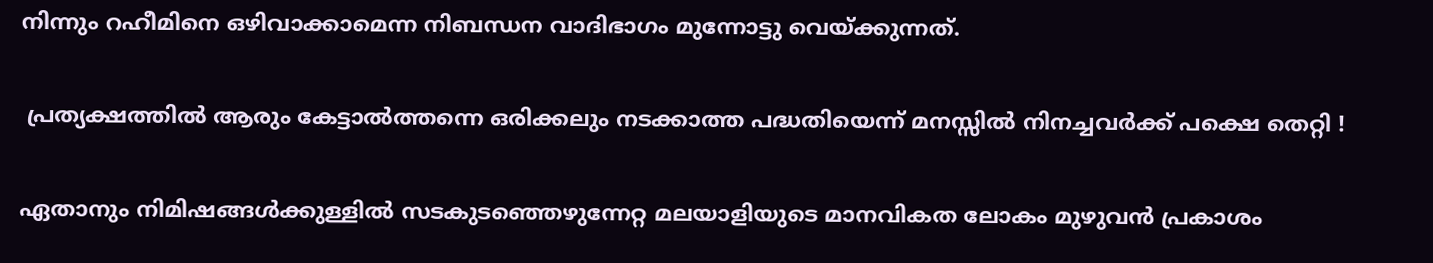നിന്നും റഹീമിനെ ഒഴിവാക്കാമെന്ന നിബന്ധന വാദിഭാഗം മുന്നോട്ടു വെയ്ക്കുന്നത്.

 പ്രത്യക്ഷത്തിൽ ആരും കേട്ടാൽത്തന്നെ ഒരിക്കലും നടക്കാത്ത പദ്ധതിയെന്ന് മനസ്സിൽ നിനച്ചവർക്ക് പക്ഷെ തെറ്റി !

ഏതാനും നിമിഷങ്ങൾക്കുള്ളിൽ സടകുടഞ്ഞെഴുന്നേറ്റ മലയാളിയുടെ മാനവികത ലോകം മുഴുവൻ പ്രകാശം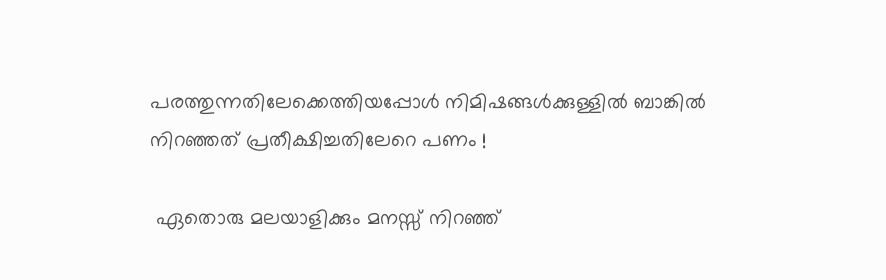പരത്തുന്നതിലേക്കെത്തിയപ്പോൾ നിമിഷങ്ങൾക്കുള്ളിൽ ബാങ്കിൽ നിറഞ്ഞത് പ്രതീക്ഷിച്ചതിലേറെ പണം !

 ഏതൊരു മലയാളിക്കും മനസ്സ് നിറഞ്ഞ്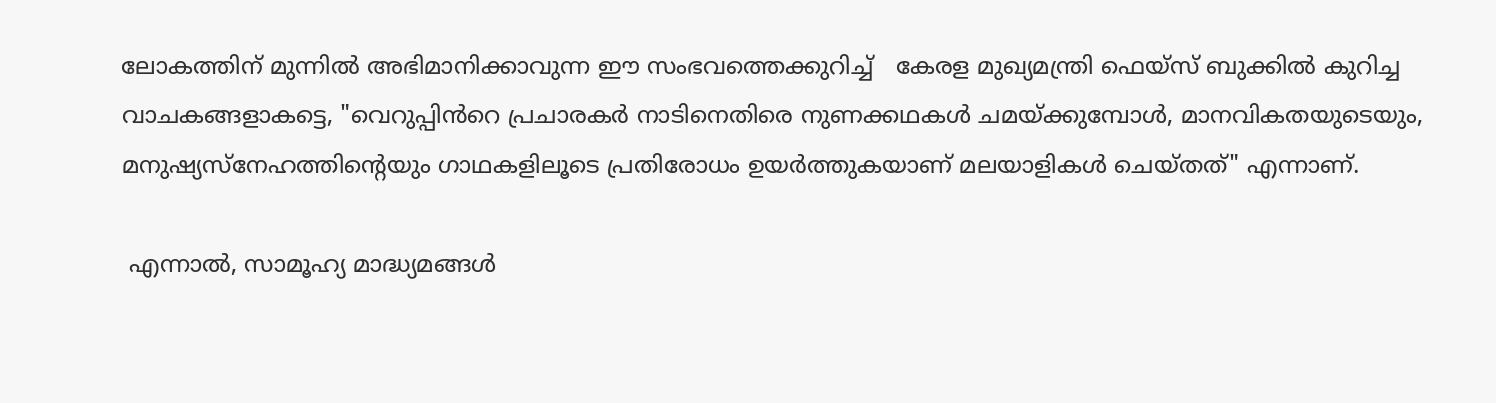ലോകത്തിന് മുന്നിൽ അഭിമാനിക്കാവുന്ന ഈ സംഭവത്തെക്കുറിച്ച്   കേരള മുഖ്യമന്ത്രി ഫെയ്സ് ബുക്കിൽ കുറിച്ച വാചകങ്ങളാകട്ടെ, "വെറുപ്പിൻറെ പ്രചാരകർ നാടിനെതിരെ നുണക്കഥകൾ ചമയ്ക്കുമ്പോൾ, മാനവികതയുടെയും, മനുഷ്യസ്നേഹത്തിൻ്റെയും ഗാഥകളിലൂടെ പ്രതിരോധം ഉയർത്തുകയാണ് മലയാളികൾ ചെയ്തത്" എന്നാണ്.

 എന്നാൽ, സാമൂഹ്യ മാദ്ധ്യമങ്ങൾ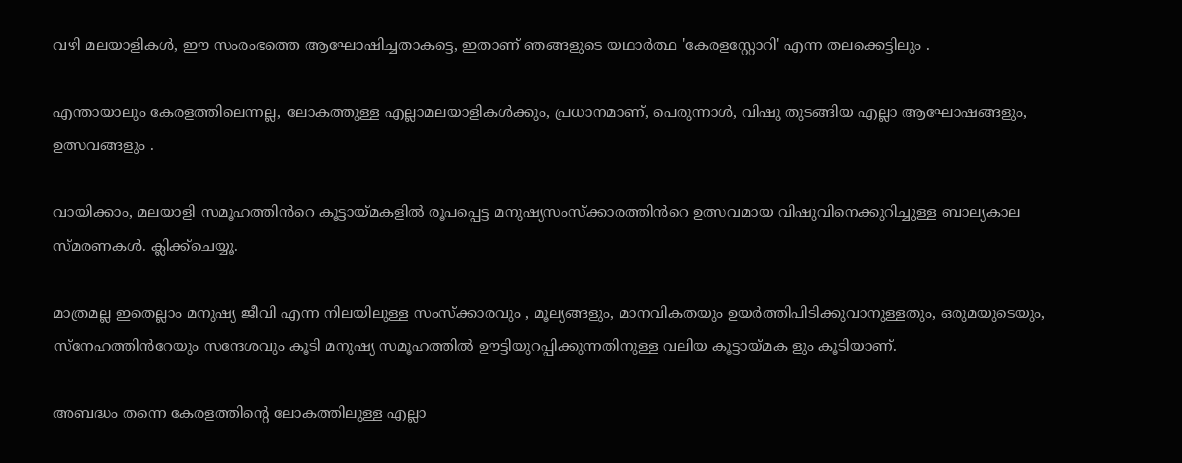വഴി മലയാളികൾ, ഈ സംരംഭത്തെ ആഘോഷിച്ചതാകട്ടെ, ഇതാണ് ഞങ്ങളുടെ യഥാർത്ഥ 'കേരളസ്റ്റോറി' എന്ന തലക്കെട്ടിലും .

എന്തായാലും കേരളത്തിലെന്നല്ല, ലോകത്തുള്ള എല്ലാമലയാളികൾക്കും, പ്രധാനമാണ്, പെരുന്നാൾ, വിഷു തുടങ്ങിയ എല്ലാ ആഘോഷങ്ങളും, ഉത്സവങ്ങളും .

വായിക്കാം, മലയാളി സമൂഹത്തിൻറെ കൂട്ടായ്മകളിൽ രൂപപ്പെട്ട മനുഷ്യസംസ്ക്കാരത്തിൻറെ ഉത്സവമായ വിഷുവിനെക്കുറിച്ചുള്ള ബാല്യകാല സ്മരണകൾ. ക്ലിക്ക്ചെയ്യൂ.

മാത്രമല്ല ഇതെല്ലാം മനുഷ്യ ജീവി എന്ന നിലയിലുള്ള സംസ്ക്കാരവും , മൂല്യങ്ങളും, മാനവികതയും ഉയർത്തിപിടിക്കുവാനുള്ളതും, ഒരുമയുടെയും, സ്നേഹത്തിൻറേയും സന്ദേശവും കൂടി മനുഷ്യ സമൂഹത്തിൽ ഊട്ടിയുറപ്പിക്കുന്നതിനുള്ള വലിയ കൂട്ടായ്മക ളും കൂടിയാണ്.

അബദ്ധം തന്നെ കേരളത്തിൻ്റെ ലോകത്തിലുള്ള എല്ലാ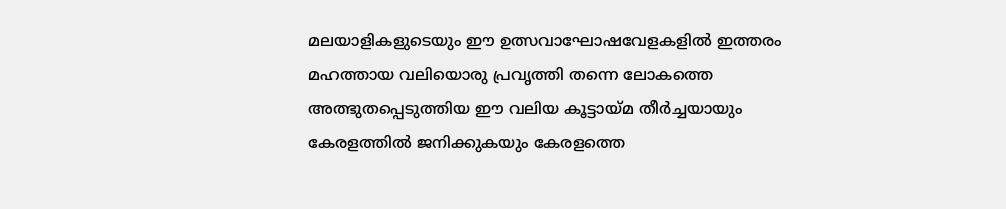മലയാളികളുടെയും ഈ ഉത്സവാഘോഷവേളകളിൽ ഇത്തരം മഹത്തായ വലിയൊരു പ്രവൃത്തി തന്നെ ലോകത്തെ അത്ഭുതപ്പെടുത്തിയ ഈ വലിയ കൂട്ടായ്മ തീർച്ചയായും കേരളത്തിൽ ജനിക്കുകയും കേരളത്തെ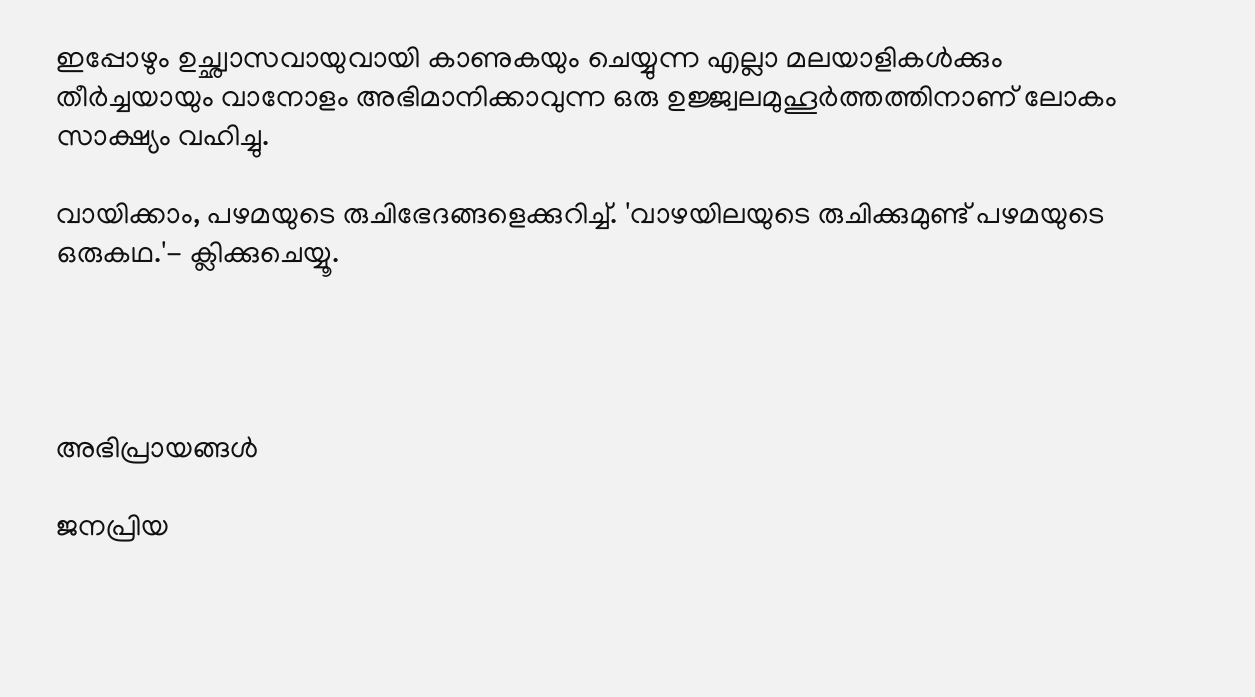ഇപ്പോഴും ഉച്ഛ്വാസവായുവായി കാണുകയും ചെയ്യുന്ന എല്ലാ മലയാളികൾക്കും തീർച്ചയായും വാനോളം അഭിമാനിക്കാവുന്ന ഒരു ഉജ്ജ്വലമുഹൂർത്തത്തിനാണ് ലോകം സാക്ഷ്യം വഹിച്ചു.

വായിക്കാം, പഴമയുടെ രുചിഭേദങ്ങളെക്കുറിച്ച്. 'വാഴയിലയുടെ രുചിക്കുമുണ്ട് പഴമയുടെ ഒരുകഥ.'- ക്ലിക്കുചെയ്യൂ.




അഭിപ്രായങ്ങള്‍

ജനപ്രിയ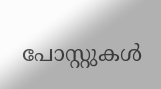പോസ്റ്റുകള്‍‌